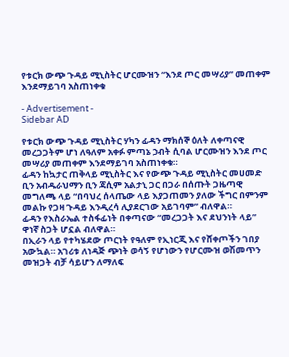የቱርክ ውጭ ጉዳይ ሚኒስትር ሆርሙዝን “እንደ ጦር መሣሪያ” መጠቀም እንደማይገባ አስጠነቀቁ

- Advertisement -
Sidebar AD

የቱርክ ውጭ ጉዳይ ሚኒስትር ሃካን ፊዳን ማክሰኞ ዕለት ለቀጣናዊ መረጋጋትም ሆነ ለዓለም አቀፉ ምጣኔ ኃብት ሲባል ሆርሙዝን እንደ ጦር መሣሪያ መጠቀም እንደማይገባ አስጠነቀቁ።
ፊዳን ከኳታር ጠቅላይ ሚኒስትር እና የውጭ ጉዳይ ሚኒስትር መሀመድ ቢን አብዱራህማን ቢን ጃሲም አልታኒ ጋር በጋራ በሰጡት ጋዜጣዊ መግለጫ ላይ “በባህረ ሰላጤው ላይ እያጋጠመን ያለው ችግር በምንም መልኩ የጋዛ ጉዳይ እንዲረሳ ሊያደርገው አይገባም” ብለዋል።
ፊዳን የእስራኤል ተስፋፊነት በቀጣናው “መረጋጋት እና ደህንነት ላይ” ዋነኛ ስጋት ሆኗል ብለዋል።
በኢራን ላይ የተካሄደው ጦርነት የዓለም የኢነርጂ እና የሸቀጦችን ገበያ አውኳል። አገሪቱ ለነዳጅ ጭነት ወሳኝ የሆነውን የሆርሙዝ ወሽመጥን መዝጋት ብቻ ሳይሆን ለማለፍ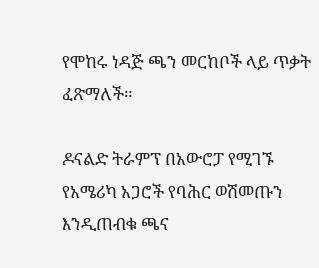የሞከሩ ነዳጅ ጫን መርከቦች ላይ ጥቃት ፈጽማለች።

ዶናልድ ትራምፕ በአውሮፓ የሚገኙ የአሜሪካ አጋሮች የባሕር ወሽመጡን እንዲጠብቁ ጫና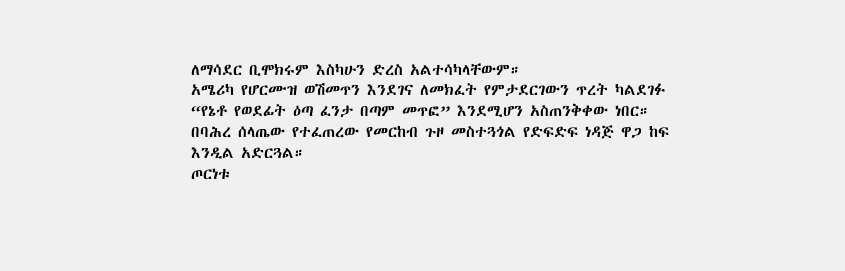ለማሳደር ቢሞክሩም እስካሁን ድረስ አልተሳካላቸውም።
አሜሪካ የሆርሙዝ ወሽመጥን እንደገና ለመክፈት የምታደርገውን ጥረት ካልደገፉ “የኔቶ የወደፊት ዕጣ ፈንታ በጣም መጥፎ” እንደሚሆን አስጠንቅቀው ነበር።
በባሕረ ሰላጤው የተፈጠረው የመርከብ ጉዞ መስተጓጎል የድፍድፍ ነዳጅ ዋጋ ከፍ እንዲል አድርጓል።
ጦርነቱ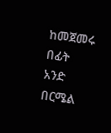ከመጀመሩ በፊት አንድ በርሜል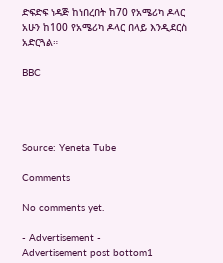ድፍድፍ ነዳጅ ከነበረበት ከ70 የአሜሪካ ዶላር አሁን ከ100 የአሜሪካ ዶላር በላይ እንዲደርስ አድርጓል።

BBC




Source: Yeneta Tube

Comments

No comments yet.

- Advertisement -
Advertisement post bottom1